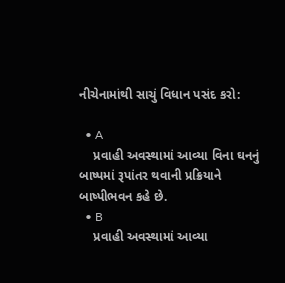નીચેનામાંથી સાચું વિધાન પસંદ કરો:

  • A
    પ્રવાહી અવસ્થામાં આવ્યા વિના ઘનનું બાષ્પમાં રૂપાંતર થવાની પ્રક્રિયાને બાષ્પીભવન કહે છે.
  • B
    પ્રવાહી અવસ્થામાં આવ્યા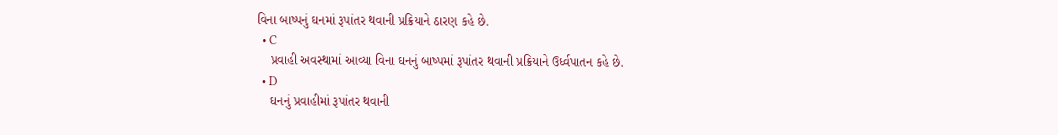વિના બાષ્પનું ઘનમાં રૂપાંતર થવાની પ્રક્રિયાને ઠારણ કહે છે.
  • C
    પ્રવાહી અવસ્થામાં આવ્યા વિના ઘનનું બાષ્પમાં રૂપાંતર થવાની પ્રક્રિયાને ઉર્ધ્વપાતન કહે છે.
  • D
    ઘનનું પ્રવાહીમાં રૂપાંતર થવાની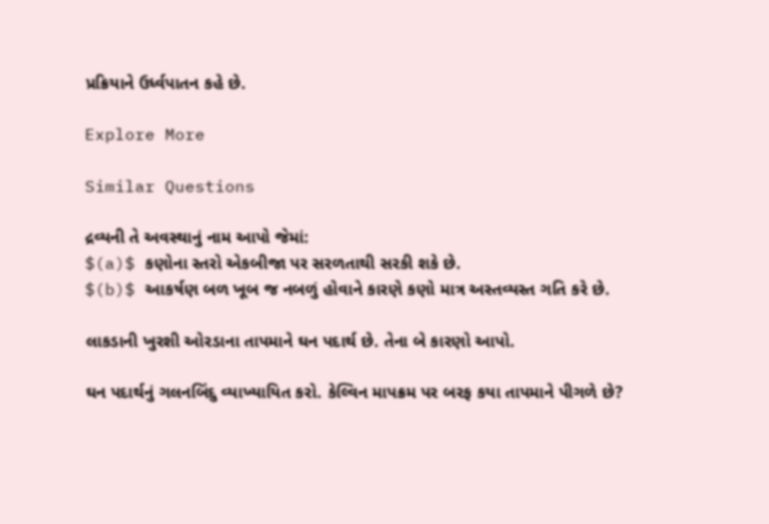પ્રક્રિયાને ઉર્ધ્વપાતન કહે છે.

Explore More

Similar Questions

દ્રવ્યની તે અવસ્થાનું નામ આપો જેમાં:
$(a)$ કણોના સ્તરો એકબીજા પર સરળતાથી સરકી શકે છે.
$(b)$ આકર્ષણ બળ ખૂબ જ નબળું હોવાને કારણે કણો માત્ર અસ્તવ્યસ્ત ગતિ કરે છે.

લાકડાની ખુરશી ઓરડાના તાપમાને ઘન પદાર્થ છે. તેના બે કારણો આપો.

ઘન પદાર્થનું ગલનબિંદુ વ્યાખ્યાયિત કરો. કેલ્વિન માપક્રમ પર બરફ કયા તાપમાને પીગળે છે?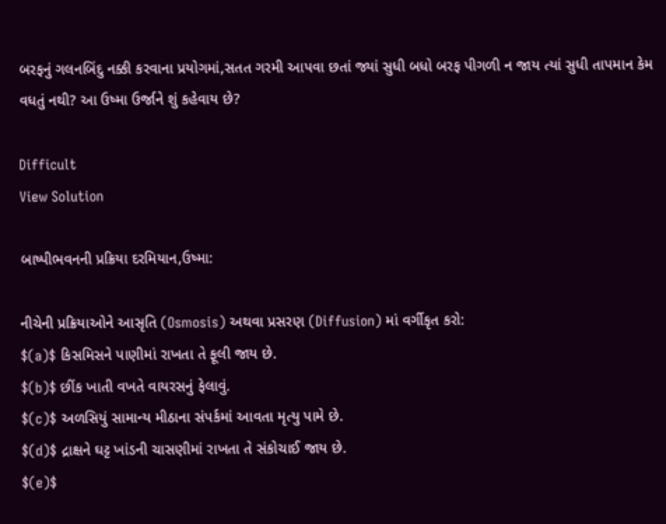બરફનું ગલનબિંદુ નક્કી કરવાના પ્રયોગમાં,સતત ગરમી આપવા છતાં જ્યાં સુધી બધો બરફ પીગળી ન જાય ત્યાં સુધી તાપમાન કેમ વધતું નથી? આ ઉષ્મા ઉર્જાને શું કહેવાય છે?

Difficult
View Solution

બાષ્પીભવનની પ્રક્રિયા દરમિયાન,ઉષ્મા:

નીચેની પ્રક્રિયાઓને આસૃતિ (Osmosis) અથવા પ્રસરણ (Diffusion) માં વર્ગીકૃત કરો:
$(a)$ કિસમિસને પાણીમાં રાખતા તે ફૂલી જાય છે.
$(b)$ છીંક ખાતી વખતે વાયરસનું ફેલાવું.
$(c)$ અળસિયું સામાન્ય મીઠાના સંપર્કમાં આવતા મૃત્યુ પામે છે.
$(d)$ દ્રાક્ષને ઘટ્ટ ખાંડની ચાસણીમાં રાખતા તે સંકોચાઈ જાય છે.
$(e)$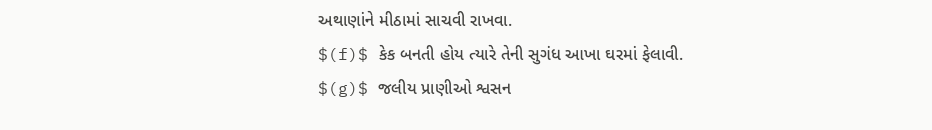અથાણાંને મીઠામાં સાચવી રાખવા.
$(f)$ કેક બનતી હોય ત્યારે તેની સુગંધ આખા ઘરમાં ફેલાવી.
$(g)$ જલીય પ્રાણીઓ શ્વસન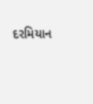દરમિયાન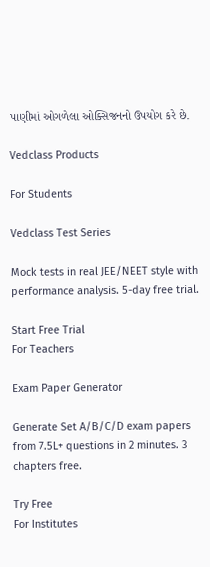પાણીમાં ઓગળેલા ઓક્સિજનનો ઉપયોગ કરે છે.

Vedclass Products

For Students

Vedclass Test Series

Mock tests in real JEE/NEET style with performance analysis. 5-day free trial.

Start Free Trial
For Teachers

Exam Paper Generator

Generate Set A/B/C/D exam papers from 7.5L+ questions in 2 minutes. 3 chapters free.

Try Free
For Institutes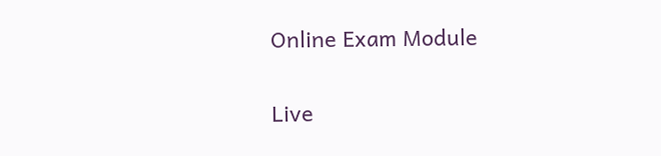Online Exam Module

Live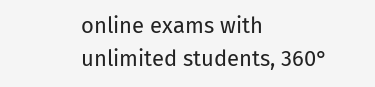online exams with unlimited students, 360°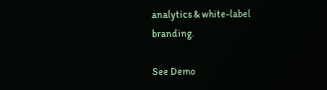analytics & white-label branding.

See Demo